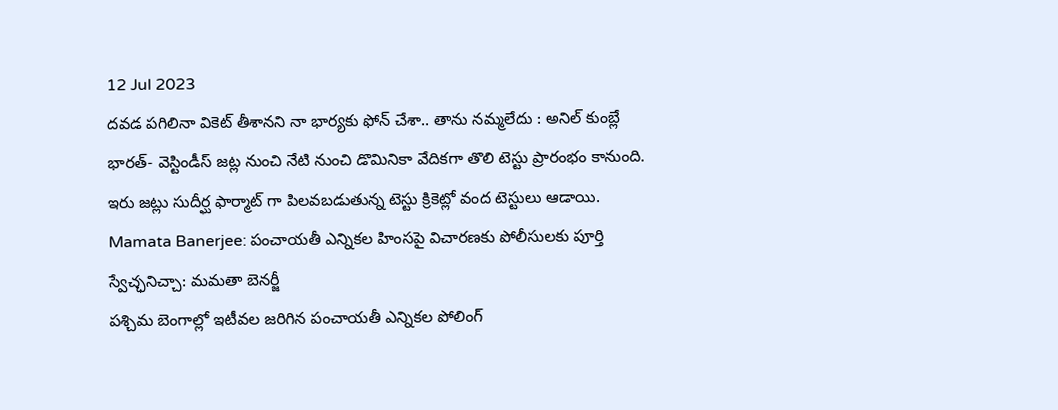12 Jul 2023
దవడ పగిలినా వికెట్ తీశానని నా భార్యకు ఫోన్ చేశా.. తాను నమ్మలేదు : అనిల్ కుంబ్లే
భారత్- వెస్టిండీస్ జట్ల నుంచి నేటి నుంచి డొమినికా వేదికగా తొలి టెస్టు ప్రారంభం కానుంది. ఇరు జట్లు సుదీర్ఘ ఫార్మాట్ గా పిలవబడుతున్న టెస్టు క్రికెట్లో వంద టెస్టులు ఆడాయి.
Mamata Banerjee: పంచాయతీ ఎన్నికల హింసపై విచారణకు పోలీసులకు పూర్తి స్వేచ్ఛనిచ్చా: మమతా బెనర్జీ
పశ్చిమ బెంగాల్లో ఇటీవల జరిగిన పంచాయతీ ఎన్నికల పోలింగ్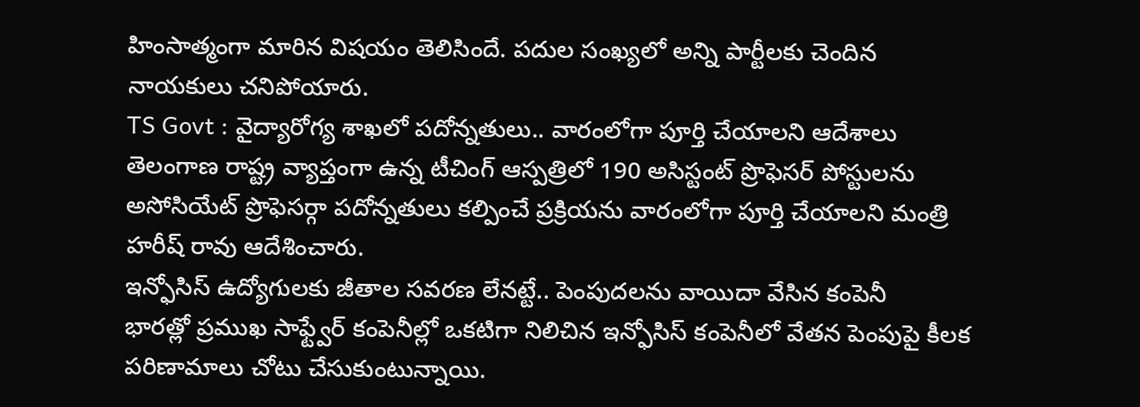హింసాత్మంగా మారిన విషయం తెలిసిందే. పదుల సంఖ్యలో అన్ని పార్టీలకు చెందిన నాయకులు చనిపోయారు.
TS Govt : వైద్యారోగ్య శాఖలో పదోన్నతులు.. వారంలోగా పూర్తి చేయాలని ఆదేశాలు
తెలంగాణ రాష్ట్ర వ్యాప్తంగా ఉన్న టీచింగ్ ఆస్పత్రిలో 190 అసిస్టంట్ ప్రొఫెసర్ పోస్టులను అసోసియేట్ ప్రొఫెసర్గా పదోన్నతులు కల్పించే ప్రక్రియను వారంలోగా పూర్తి చేయాలని మంత్రి హరీష్ రావు ఆదేశించారు.
ఇన్ఫోసిస్ ఉద్యోగులకు జీతాల సవరణ లేనట్టే.. పెంపుదలను వాయిదా వేసిన కంపెనీ
భారత్లో ప్రముఖ సాఫ్ట్వేర్ కంపెనీల్లో ఒకటిగా నిలిచిన ఇన్ఫోసిస్ కంపెనీలో వేతన పెంపుపై కీలక పరిణామాలు చోటు చేసుకుంటున్నాయి.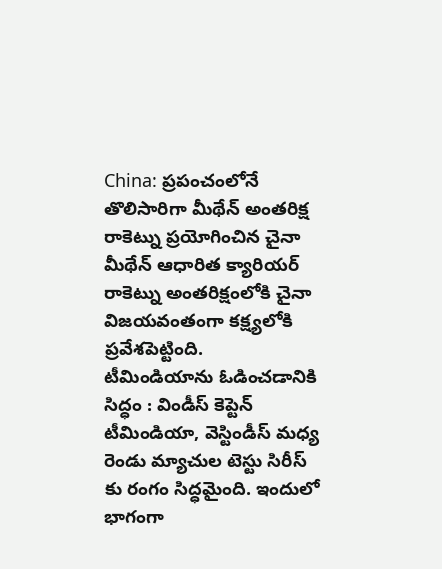China: ప్రపంచంలోనే తొలిసారిగా మీథేన్ అంతరిక్ష రాకెట్ను ప్రయోగించిన చైనా
మీథేన్ ఆధారిత క్యారియర్ రాకెట్ను అంతరిక్షంలోకి చైనా విజయవంతంగా కక్ష్యలోకి ప్రవేశపెట్టింది.
టీమిండియాను ఓడించడానికి సిద్ధం : విండీస్ కెప్టెన్
టీమిండియా, వెస్టిండీస్ మధ్య రెండు మ్యాచుల టెస్టు సిరీస్ కు రంగం సిద్ధమైంది. ఇందులో భాగంగా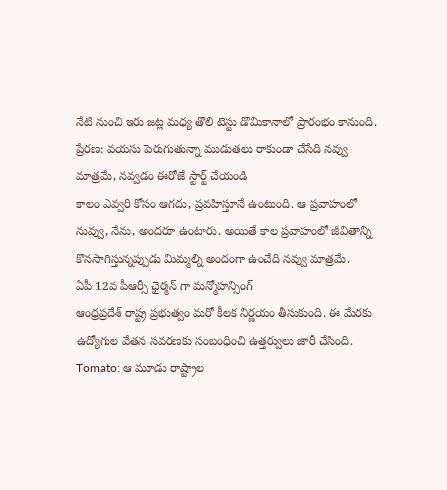నేటి నుంచి ఇరు జట్ల మధ్య తొలి టెస్టు డొమికానాలో ప్రారంభం కానుంది.
ప్రేరణ: వయసు పెరుగుతున్నా ముడుతలు రాకుండా చేసేది నవ్వు మాత్రమే, నవ్వడం ఈరోజే స్టార్ట్ చేయండి
కాలం ఎవ్వరి కోసం ఆగదు, ప్రవహిస్తూనే ఉంటుంది. ఆ ప్రవాహంలో నువ్వు, నేను, అందరూ ఉంటారు. అయితే కాల ప్రవాహంలో జీవితాన్ని కొనసాగిస్తున్నప్పుడు మిమ్మల్ని అందంగా ఉంచేది నవ్వు మాత్రమే.
ఏపీ 12వ పీఆర్సీ ఛైర్మన్ గా మన్మోహన్సింగ్
ఆంధ్రప్రదేశ్ రాష్ట్ర ప్రభుత్వం మరో కీలక నిర్ణయం తీసుకుంది. ఈ మేరకు ఉద్యోగుల వేతన సవరణకు సంబంధించి ఉత్తర్వులు జారీ చేసింది.
Tomato: ఆ మూడు రాష్ట్రాల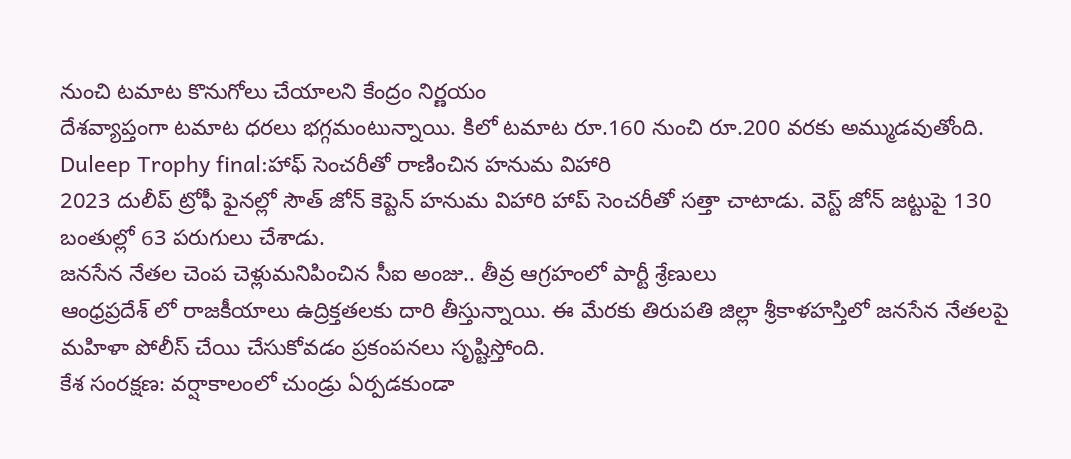నుంచి టమాట కొనుగోలు చేయాలని కేంద్రం నిర్ణయం
దేశవ్యాప్తంగా టమాట ధరలు భగ్గమంటున్నాయి. కిలో టమాట రూ.160 నుంచి రూ.200 వరకు అమ్ముడవుతోంది.
Duleep Trophy final:హాఫ్ సెంచరీతో రాణించిన హనుమ విహారి
2023 దులీప్ ట్రోఫీ ఫైనల్లో సౌత్ జోన్ కెప్టెన్ హనుమ విహారి హాప్ సెంచరీతో సత్తా చాటాడు. వెస్ట్ జోన్ జట్టుపై 130 బంతుల్లో 63 పరుగులు చేశాడు.
జనసేన నేతల చెంప చెళ్లుమనిపించిన సీఐ అంజు.. తీవ్ర ఆగ్రహంలో పార్టీ శ్రేణులు
ఆంధ్రప్రదేశ్ లో రాజకీయాలు ఉద్రిక్తతలకు దారి తీస్తున్నాయి. ఈ మేరకు తిరుపతి జిల్లా శ్రీకాళహస్తిలో జనసేన నేతలపై మహిళా పోలీస్ చేయి చేసుకోవడం ప్రకంపనలు సృష్టిస్తోంది.
కేశ సంరక్షణ: వర్షాకాలంలో చుండ్రు ఏర్పడకుండా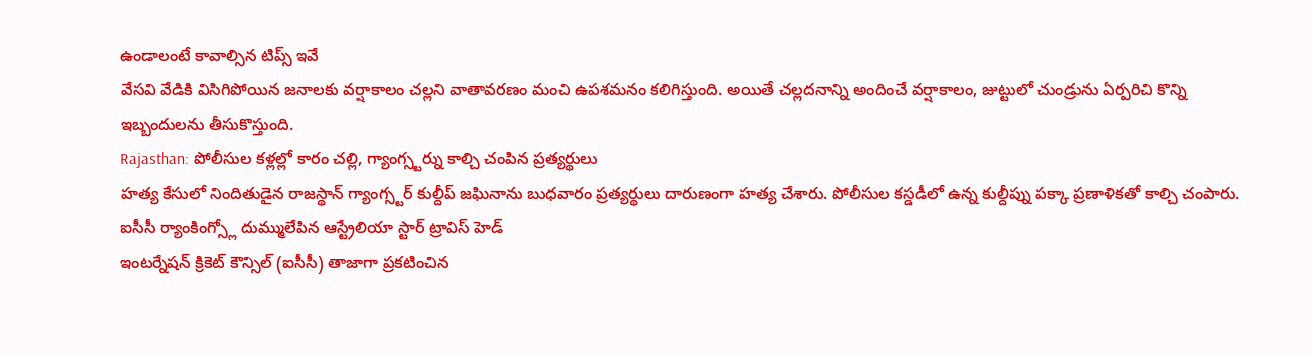ఉండాలంటే కావాల్సిన టిప్స్ ఇవే
వేసవి వేడికి విసిగిపోయిన జనాలకు వర్షాకాలం చల్లని వాతావరణం మంచి ఉపశమనం కలిగిస్తుంది. అయితే చల్లదనాన్ని అందించే వర్షాకాలం, జుట్టులో చుండ్రును ఏర్పరిచి కొన్ని ఇబ్బందులను తీసుకొస్తుంది.
Rajasthan: పోలీసుల కళ్లల్లో కారం చల్లి, గ్యాంగ్స్టర్ను కాల్చి చంపిన ప్రత్యర్థులు
హత్య కేసులో నిందితుడైన రాజస్థాన్ గ్యాంగ్స్టర్ కుల్దీప్ జఘినాను బుధవారం ప్రత్యర్థులు దారుణంగా హత్య చేశారు. పోలీసుల కస్డడీలో ఉన్న కుల్దీప్ను పక్కా ప్రణాళికతో కాల్చి చంపారు.
ఐసీసీ ర్యాంకింగ్స్లో దుమ్ములేపిన ఆస్ట్రేలియా స్టార్ ట్రావిస్ హెడ్
ఇంటర్నేషన్ క్రికెట్ కౌన్సిల్ (ఐసీసీ) తాజాగా ప్రకటించిన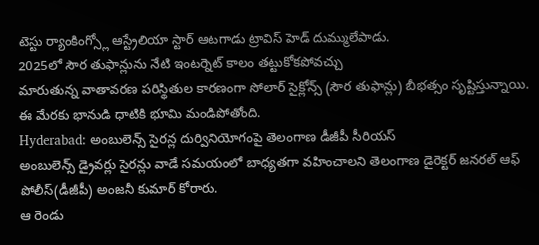టెస్టు ర్యాంకింగ్స్లో ఆస్ట్రేలియా స్టార్ ఆటగాడు ట్రావిస్ హెడ్ దుమ్ములేపాడు.
2025లో సౌర తుఫాన్లును నేటి ఇంటర్నెట్ కాలం తట్టుకోకపోవచ్చు
మారుతున్న వాతావరణ పరిస్థితుల కారణంగా సోలార్ సైక్లోన్స్ (సౌర తుఫాన్లు) బీభత్సం సృష్టిస్తున్నాయి. ఈ మేరకు భానుడి ధాటికి భూమి మండిపోతోంది.
Hyderabad: అంబులెన్స్ సైరన్ల దుర్వినియోగంపై తెలంగాణ డీజీపీ సీరియస్
అంబులెన్స్ డ్రైవర్లు సైరన్లు వాడే సమయంలో బాధ్యతగా వహించాలని తెలంగాణ డైరెక్టర్ జనరల్ ఆఫ్ పోలీస్(డీజీపీ) అంజనీ కుమార్ కోరారు.
ఆ రెండు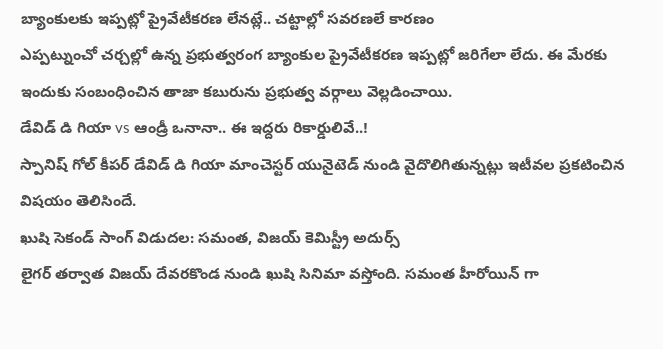బ్యాంకులకు ఇప్పట్లో ప్రైవేటీకరణ లేనట్లే.. చట్టాల్లో సవరణలే కారణం
ఎప్పట్నుంచో చర్చల్లో ఉన్న ప్రభుత్వరంగ బ్యాంకుల ప్రైవేటీకరణ ఇప్పట్లో జరిగేలా లేదు. ఈ మేరకు ఇందుకు సంబంధించిన తాజా కబురును ప్రభుత్వ వర్గాలు వెల్లడించాయి.
డేవిడ్ డి గియా vs ఆండ్రీ ఒనానా.. ఈ ఇద్దరు రికార్డులివే..!
స్పానిష్ గోల్ కీపర్ డేవిడ్ డి గియా మాంచెస్టర్ యునైటెడ్ నుండి వైదొలిగితున్నట్లు ఇటీవల ప్రకటించిన విషయం తెలిసిందే.
ఖుషి సెకండ్ సాంగ్ విడుదల: సమంత, విజయ్ కెమిస్ట్రీ అదుర్స్
లైగర్ తర్వాత విజయ్ దేవరకొండ నుండి ఖుషి సినిమా వస్తోంది. సమంత హీరోయిన్ గా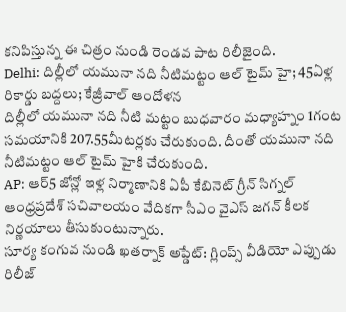కనిపిస్తున్న ఈ చిత్రం నుండి రెండవ పాట రిలీజైంది.
Delhi: దిల్లీలో యమునా నది నీటిమట్టం ఆల్ టైమ్ హై; 45ఏళ్ల రికార్డు బద్దలు; కేజ్రీవాల్ ఆందోళన
దిల్లీలో యమునా నది నీటి మట్టం బుధవారం మధ్యాహ్నం 1గంట సమయానికి 207.55మీటర్లకు చేరుకుంది. దీంతో యమునా నది నీటిమట్టం ఆల్ టైమ్ హైకి చేరుకుంది.
AP: ఆర్5 జోన్లో ఇళ్ల నిర్మాణానికి ఏపీ కేబినెట్ గ్రీన్ సిగ్నల్
ఆంధ్రప్రదేశ్ సచివాలయం వేదికగా సీఎం వైఎస్ జగన్ కీలక నిర్ణయాలు తీసుకుంటున్నారు.
సూర్య కంగువ నుండి ఖతర్నాక్ అప్డేట్: గ్లింప్స్ వీడియో ఎప్పుడు రిలీజ్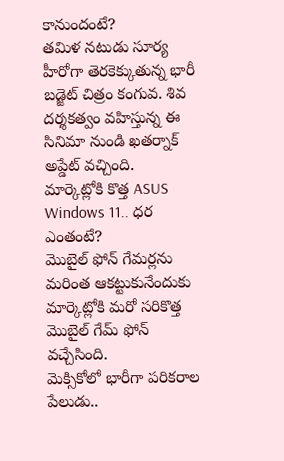కానుందంటే?
తమిళ నటుడు సూర్య హీరోగా తెరకెక్కుతున్న భారీ బడ్జెట్ చిత్రం కంగువ. శివ దర్శకత్వం వహిస్తున్న ఈ సినిమా నుండి ఖతర్నాక్ అప్డేట్ వచ్చింది.
మార్కెట్లోకి కొత్త ASUS Windows 11.. ధర ఎంతంటే?
మొబైల్ ఫోన్ గేమర్లను మరింత ఆకట్టుకునేందుకు మార్కెట్లోకి మరో సరికొత్త మొబైల్ గేమ్ ఫోన్ వచ్చేసింది.
మెక్సికోలో భారీగా పరికరాల పేలుడు..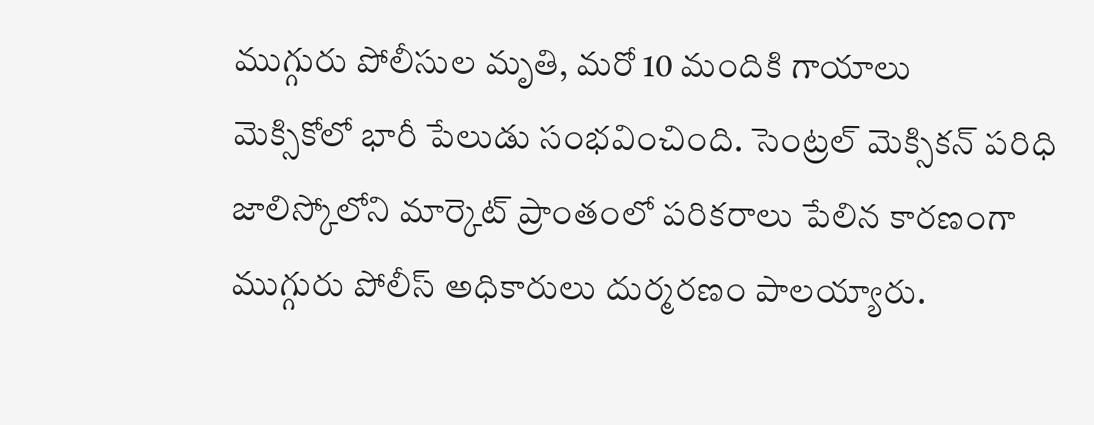ముగ్గురు పోలీసుల మృతి, మరో 10 మందికి గాయాలు
మెక్సికోలో భారీ పేలుడు సంభవించింది. సెంట్రల్ మెక్సికన్ పరిధి జాలిస్కోలోని మార్కెట్ ప్రాంతంలో పరికరాలు పేలిన కారణంగా ముగ్గురు పోలీస్ అధికారులు దుర్మరణం పాలయ్యారు.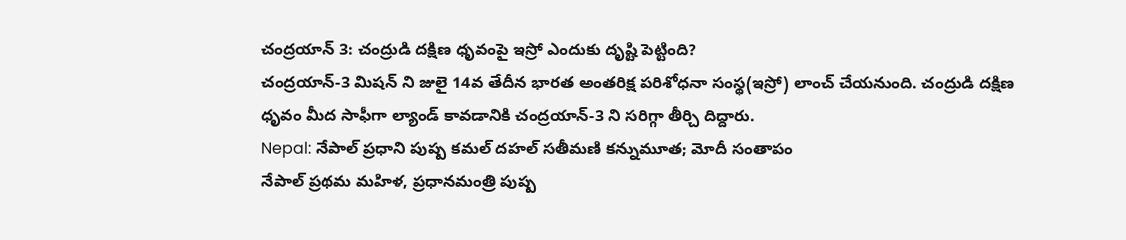చంద్రయాన్ 3: చంద్రుడి దక్షిణ ధృవంపై ఇస్రో ఎందుకు దృష్టి పెట్టింది?
చంద్రయాన్-3 మిషన్ ని జులై 14వ తేదీన భారత అంతరిక్ష పరిశోధనా సంస్థ(ఇస్రో) లాంచ్ చేయనుంది. చంద్రుడి దక్షిణ ధృవం మీద సాఫీగా ల్యాండ్ కావడానికి చంద్రయాన్-3 ని సరిగ్గా తీర్చి దిద్దారు.
Nepal: నేపాల్ ప్రధాని పుష్ప కమల్ దహల్ సతీమణి కన్నుమూత; మోదీ సంతాపం
నేపాల్ ప్రథమ మహిళ, ప్రధానమంత్రి పుష్ప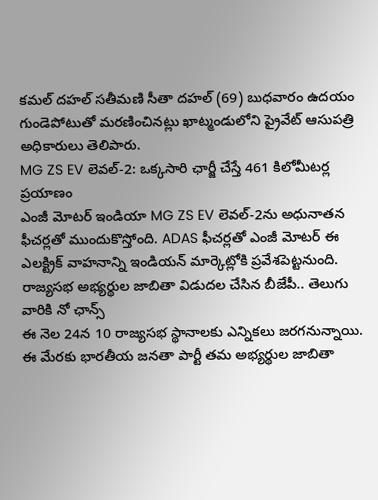కమల్ దహల్ సతీమణి సీతా దహల్ (69) బుధవారం ఉదయం గుండెపోటుతో మరణించినట్లు ఖాట్మండులోని ప్రైవేట్ ఆసుపత్రి అధికారులు తెలిపారు.
MG ZS EV లెవల్-2: ఒక్కసారి ఛార్జీ చేస్తే 461 కిలోమీటర్ల ప్రయాణం
ఎంజీ మోటర్ ఇండియా MG ZS EV లెవల్-2ను అధునాతన ఫీచర్లతో ముందుకొస్తోంది. ADAS ఫీచర్లతో ఎంజీ మోటర్ ఈ ఎలక్ట్రిక్ వాహనాన్ని ఇండియన్ మార్కెట్లోకి ప్రవేశపెట్టనుంది.
రాజ్యసభ అభ్యర్థుల జాబితా విడుదల చేసిన బీజేపీ.. తెలుగు వారికి నో ఛాన్స్
ఈ నెల 24న 10 రాజ్యసభ స్థానాలకు ఎన్నికలు జరగనున్నాయి. ఈ మేరకు భారతీయ జనతా పార్టీ తమ అభ్యర్థుల జాబితా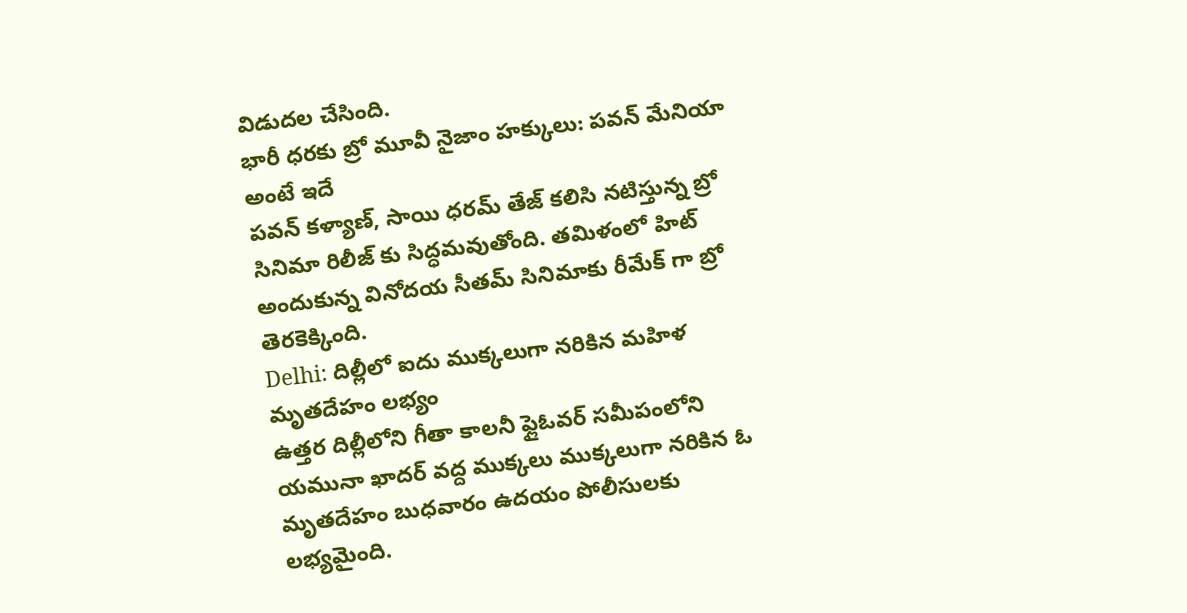విడుదల చేసింది.
భారీ ధరకు బ్రో మూవీ నైజాం హక్కులు: పవన్ మేనియా అంటే ఇదే
పవన్ కళ్యాణ్, సాయి ధరమ్ తేజ్ కలిసి నటిస్తున్న బ్రో సినిమా రిలీజ్ కు సిద్ధమవుతోంది. తమిళంలో హిట్ అందుకున్న వినోదయ సీతమ్ సినిమాకు రీమేక్ గా బ్రో తెరకెక్కింది.
Delhi: దిల్లీలో ఐదు ముక్కలుగా నరికిన మహిళ మృతదేహం లభ్యం
ఉత్తర దిల్లీలోని గీతా కాలనీ ఫ్లైఓవర్ సమీపంలోని యమునా ఖాదర్ వద్ద ముక్కలు ముక్కలుగా నరికిన ఓ మృతదేహం బుధవారం ఉదయం పోలీసులకు లభ్యమైంది.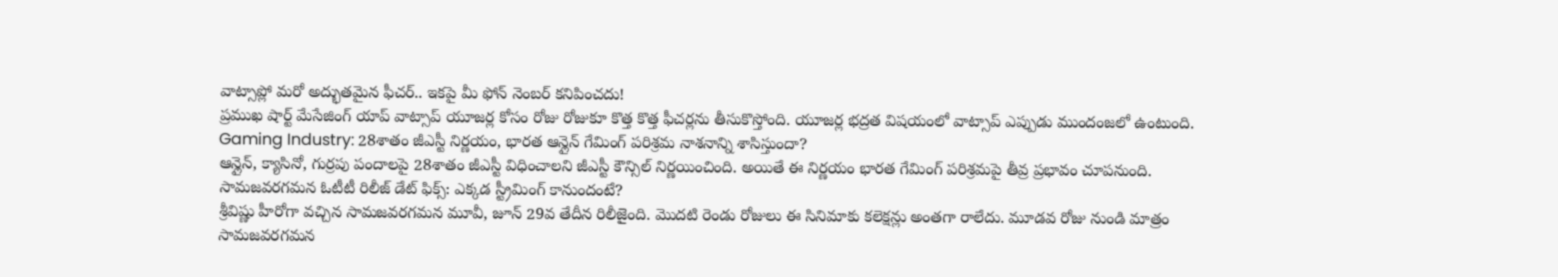వాట్సాప్లో మరో అద్భుతమైన ఫీచర్.. ఇకపై మీ ఫోన్ నెంబర్ కనిపించదు!
ప్రముఖ షార్ట్ మేసేజింగ్ యాప్ వాట్సాప్ యూజర్ల కోసం రోజు రోజుకూ కొత్త కొత్త ఫీచర్లను తీసుకొస్తోంది. యూజర్ల భద్రత విషయంలో వాట్సాప్ ఎప్పుడు ముందంజలో ఉంటుంది.
Gaming Industry: 28శాతం జీఎస్టీ నిర్ణయం, భారత ఆన్లైన్ గేమింగ్ పరిశ్రమ నాశనాన్ని శాసిస్తుందా?
ఆన్లైన్, క్యాసినో, గుర్రపు పందాలపై 28శాతం జీఎస్టీ విధించాలని జీఎస్టీ కౌన్సిల్ నిర్ణయించింది. అయితే ఈ నిర్ణయం భారత గేమింగ్ పరిశ్రమపై తీవ్ర ప్రభావం చూపనుంది.
సామజవరగమన ఓటీటీ రిలీజ్ డేట్ ఫిక్స్: ఎక్కడ స్ట్రీమింగ్ కానుందంటే?
శ్రీవిష్ణు హీరోగా వచ్చిన సామజవరగమన మూవీ, జూన్ 29వ తేదీన రిలీజైంది. మొదటి రెండు రోజులు ఈ సినిమాకు కలెక్షన్లు అంతగా రాలేదు. మూడవ రోజు నుండి మాత్రం సామజవరగమన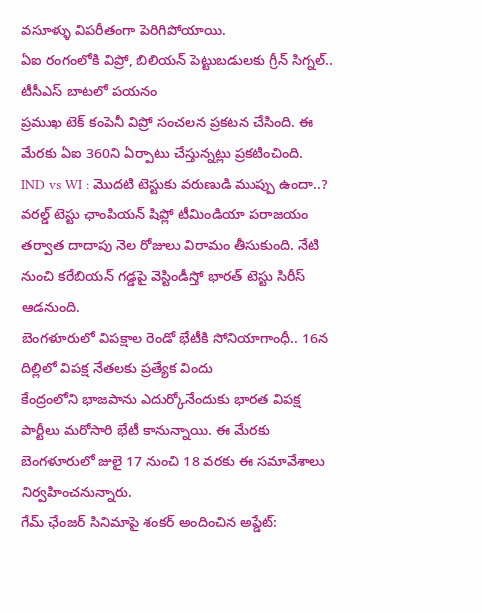వసూళ్ళు విపరీతంగా పెరిగిపోయాయి.
ఏఐ రంగంలోకి విప్రో, బిలియన్ పెట్టుబడులకు గ్రీన్ సిగ్నల్.. టీసీఎస్ బాటలో పయనం
ప్రముఖ టెక్ కంపెనీ విప్రో సంచలన ప్రకటన చేసింది. ఈ మేరకు ఏఐ 360ని ఏర్పాటు చేస్తున్నట్లు ప్రకటించింది.
IND vs WI : మొదటి టెస్టుకు వరుణుడి ముప్పు ఉందా..?
వరల్డ్ టెస్టు ఛాంపియన్ షిప్లో టీమిండియా పరాజయం తర్వాత దాదాపు నెల రోజులు విరామం తీసుకుంది. నేటి నుంచి కరేబియన్ గడ్డపై వెస్టిండీస్తో భారత్ టెస్టు సిరీస్ ఆడనుంది.
బెంగళూరులో విపక్షాల రెండో భేటీకి సోనియాగాంధీ.. 16న దిల్లిలో విపక్ష నేతలకు ప్రత్యేక విందు
కేంద్రంలోని భాజపాను ఎదుర్కోనేందుకు భారత విపక్ష పార్టీలు మరోసారి భేటీ కానున్నాయి. ఈ మేరకు బెంగళూరులో జులై 17 నుంచి 18 వరకు ఈ సమావేశాలు నిర్వహించనున్నారు.
గేమ్ ఛేంజర్ సినిమాపై శంకర్ అందించిన అప్డేట్: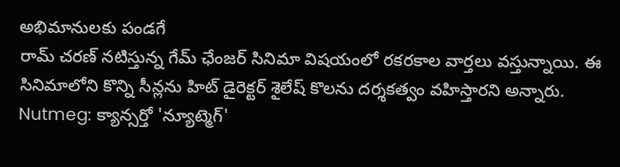అభిమానులకు పండగే
రామ్ చరణ్ నటిస్తున్న గేమ్ ఛేంజర్ సినిమా విషయంలో రకరకాల వార్తలు వస్తున్నాయి. ఈ సినిమాలోని కొన్ని సీన్లను హిట్ డైరెక్టర్ శైలేష్ కొలను దర్శకత్వం వహిస్తారని అన్నారు.
Nutmeg: క్యాన్సర్తో 'న్యూట్మెగ్'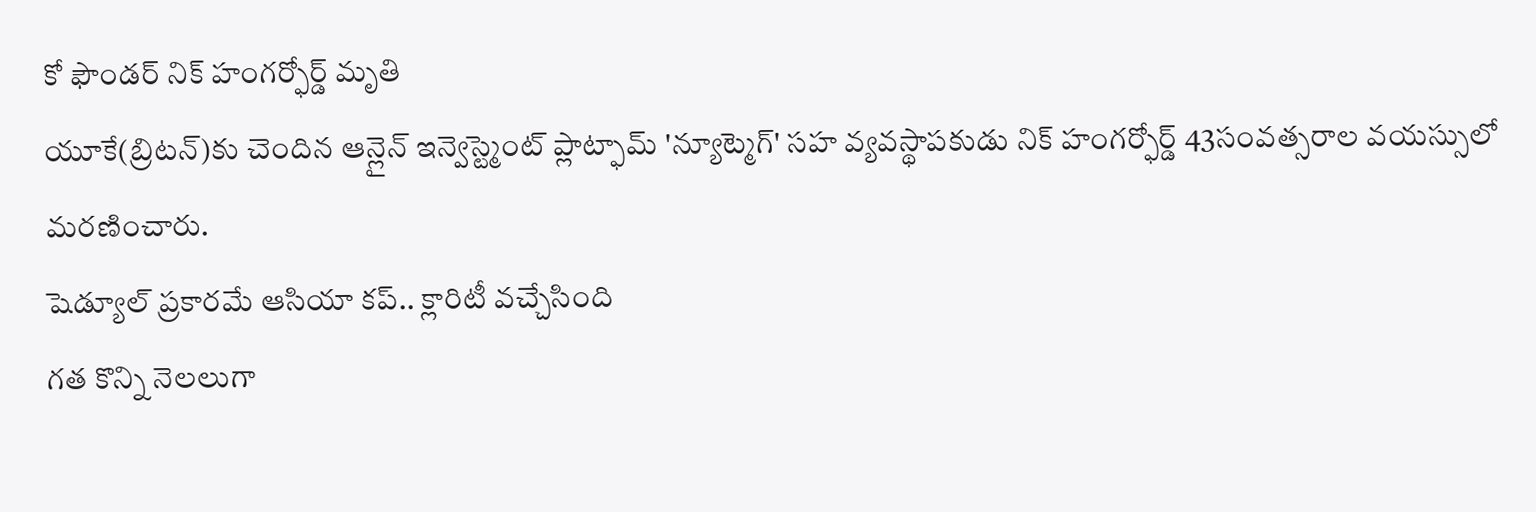కో ఫౌండర్ నిక్ హంగర్ఫోర్డ్ మృతి
యూకే(బ్రిటన్)కు చెందిన ఆన్లైన్ ఇన్వెస్ట్మెంట్ ప్లాట్ఫామ్ 'న్యూట్మెగ్' సహ వ్యవస్థాపకుడు నిక్ హంగర్ఫోర్డ్ 43సంవత్సరాల వయస్సులో మరణించారు.
షెడ్యూల్ ప్రకారమే ఆసియా కప్.. క్లారిటీ వచ్చేసింది
గత కొన్ని నెలలుగా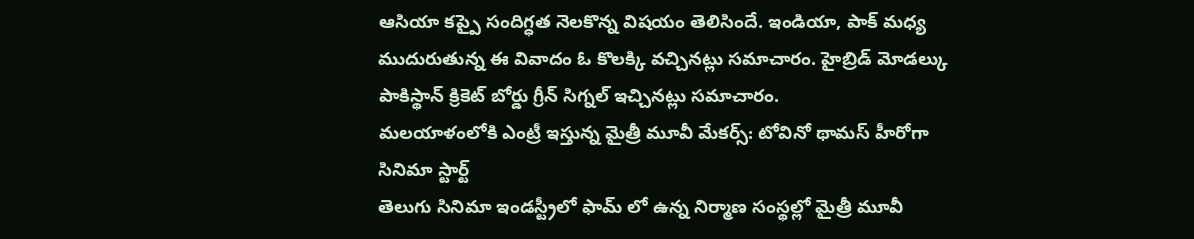ఆసియా కప్పై సందిగ్ధత నెలకొన్న విషయం తెలిసిందే. ఇండియా, పాక్ మధ్య ముదురుతున్న ఈ వివాదం ఓ కొలక్కి వచ్చినట్లు సమాచారం. హైబ్రిడ్ మోడల్కు పాకిస్థాన్ క్రికెట్ బోర్డు గ్రీన్ సిగ్నల్ ఇచ్చినట్లు సమాచారం.
మలయాళంలోకి ఎంట్రీ ఇస్తున్న మైత్రీ మూవీ మేకర్స్: టోవినో థామస్ హీరోగా సినిమా స్టార్ట్
తెలుగు సినిమా ఇండస్ట్రీలో ఫామ్ లో ఉన్న నిర్మాణ సంస్థల్లో మైత్రీ మూవీ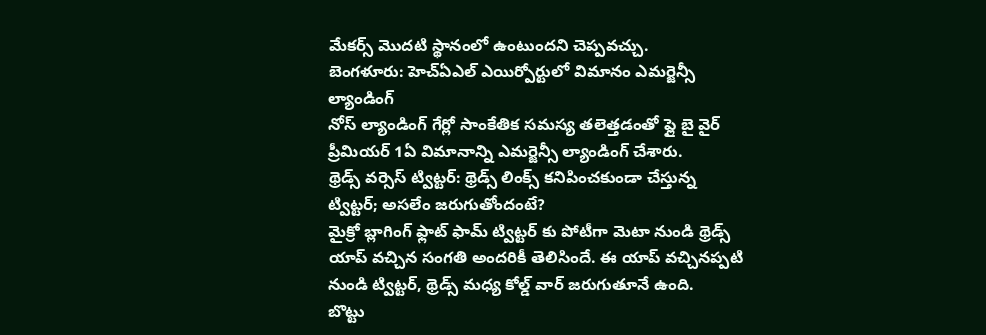మేకర్స్ మొదటి స్థానంలో ఉంటుందని చెప్పవచ్చు.
బెంగళూరు: హెచ్ఏఎల్ ఎయిర్పోర్టులో విమానం ఎమర్జెన్సీ ల్యాండింగ్
నోస్ ల్యాండింగ్ గేర్లో సాంకేతిక సమస్య తలెత్తడంతో ఫ్లై బై వైర్ ప్రీమియర్ 1ఏ విమానాన్ని ఎమర్జెన్సీ ల్యాండింగ్ చేశారు.
థ్రెడ్స్ వర్సెస్ ట్విట్టర్: థ్రెడ్స్ లింక్స్ కనిపించకుండా చేస్తున్న ట్విట్టర్; అసలేం జరుగుతోందంటే?
మైక్రో బ్లాగింగ్ ఫ్లాట్ ఫామ్ ట్విట్టర్ కు పోటీగా మెటా నుండి థ్రెడ్స్ యాప్ వచ్చిన సంగతి అందరికీ తెలిసిందే. ఈ యాప్ వచ్చినప్పటి నుండి ట్విట్టర్, థ్రెడ్స్ మధ్య కోల్డ్ వార్ జరుగుతూనే ఉంది.
బొట్టు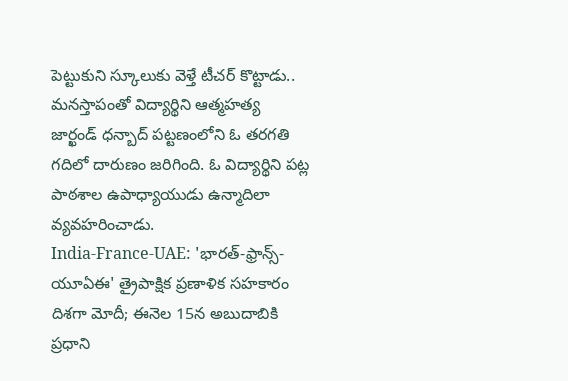పెట్టుకుని స్కూలుకు వెళ్తే టీచర్ కొట్టాడు.. మనస్తాపంతో విద్యార్థిని ఆత్మహత్య
జార్ఖండ్ ధన్బాద్ పట్టణంలోని ఓ తరగతి గదిలో దారుణం జరిగింది. ఓ విద్యార్థిని పట్ల పాఠశాల ఉపాధ్యాయుడు ఉన్మాదిలా వ్యవహరించాడు.
India-France-UAE: 'భారత్-ఫ్రాన్స్- యూఏఈ' త్రైపాక్షిక ప్రణాళిక సహకారం దిశగా మోదీ; ఈనెల 15న అబుదాబికి ప్రధాని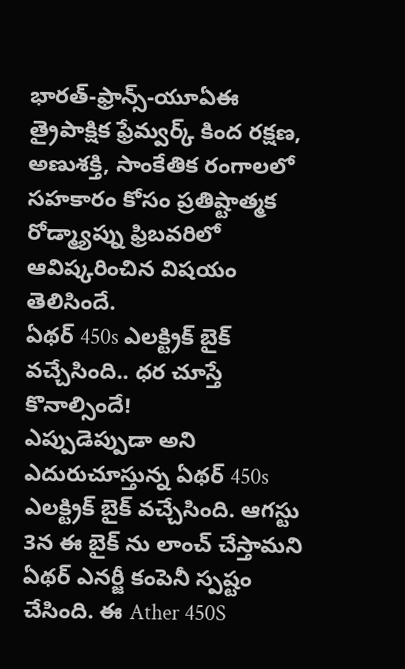భారత్-ఫ్రాన్స్-యూఏఈ త్రైపాక్షిక ఫ్రేమ్వర్క్ కింద రక్షణ, అణుశక్తి, సాంకేతిక రంగాలలో సహకారం కోసం ప్రతిష్టాత్మక రోడ్మ్యాప్ను ఫ్రిబవరిలో ఆవిష్కరించిన విషయం తెలిసిందే.
ఏథర్ 450s ఎలక్ట్రిక్ బైక్ వచ్చేసింది.. ధర చూస్తే కొనాల్సిందే!
ఎప్పుడెప్పుడా అని ఎదురుచూస్తున్న ఏథర్ 450s ఎలక్ట్రిక్ బైక్ వచ్చేసింది. ఆగస్టు 3న ఈ బైక్ ను లాంచ్ చేస్తామని ఏథర్ ఎనర్జీ కంపెనీ స్పష్టం చేసింది. ఈ Ather 450S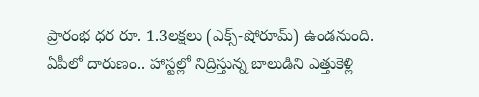ప్రారంభ ధర రూ. 1.3లక్షలు (ఎక్స్-షోరూమ్) ఉండనుంది.
ఏపీలో దారుణం.. హాస్టల్లో నిద్రిస్తున్న బాలుడిని ఎత్తుకెళ్లి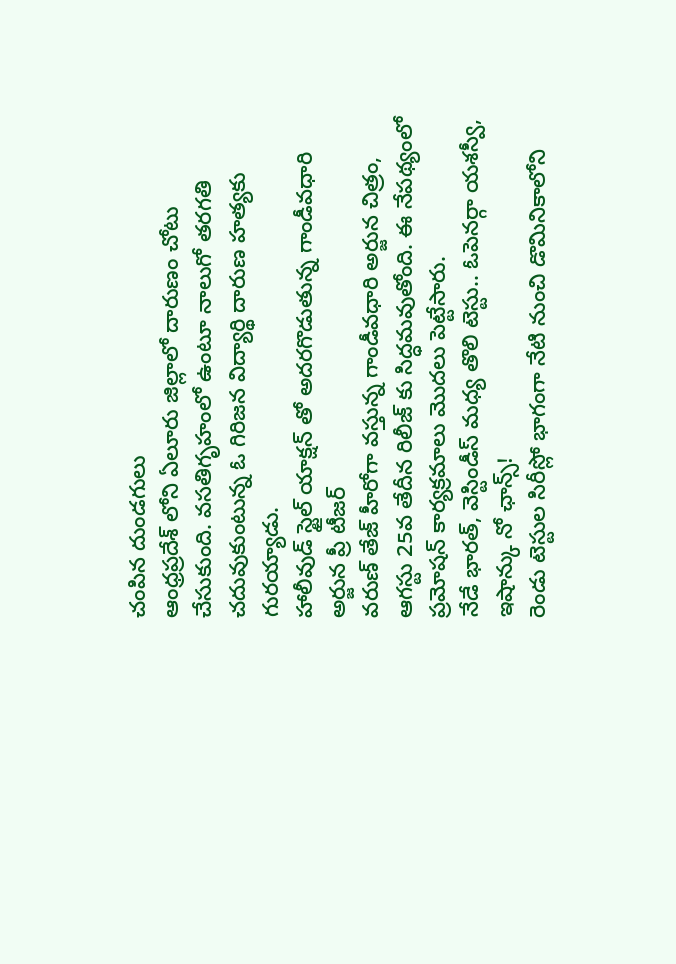చంపిన దుండగులు
ఆంధ్రప్రదేశ్ లోని ఏలూరు జిల్లాలో దారుణం చోటు చేసుకుంది. వసతిగృహంలో ఉంటూ నాలుగో తరగతి చదువుకుంటున్న ఓ గిరిజన విద్యార్థి దారుణ హత్యకు గురయ్యాడు.
హాలీవుడ్ స్టైల్ యాక్షన్ తో అదరగొడుతున్న గాండీవధారి అర్జున ప్రీ టీజర్
వరుణ్ తేజ్ హీరోగా వస్తున్న గాండీవధారి అర్జున చిత్రం, ఆగస్టు 25వ తేదీన రిలీజ్ కు సిద్ధమవుతోంది. ఈ నేపథ్యంలో ప్రమోషన్ కార్యక్రమాలు మొదలు పెట్టేసారు.
నేడే భారత్, వెస్టిండీస్ మధ్య తొలి టెస్టు.. ఓపెనర్గా యశస్వీ, ఇషాన్కు నో ఛాన్స్!
రెండు టెస్టుల సిరీస్లో భాగంగా నేటి నుంచి డొమినికాలోని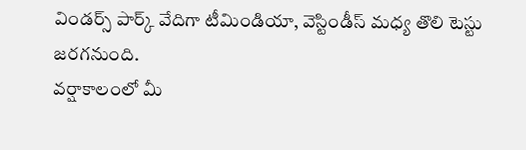విండర్స్ పార్క్ వేదిగా టీమిండియా, వెస్టిండీస్ మధ్య తొలి టెస్టు జరగనుంది.
వర్షాకాలంలో మీ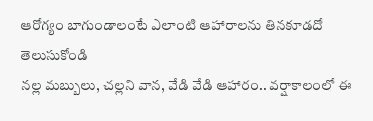ఆరోగ్యం బాగుండాలంటే ఎలాంటి ఆహారాలను తినకూడదో తెలుసుకోండి
నల్ల మబ్బులు, చల్లని వాన, వేడి వేడి ఆహారం.. వర్షాకాలంలో ఈ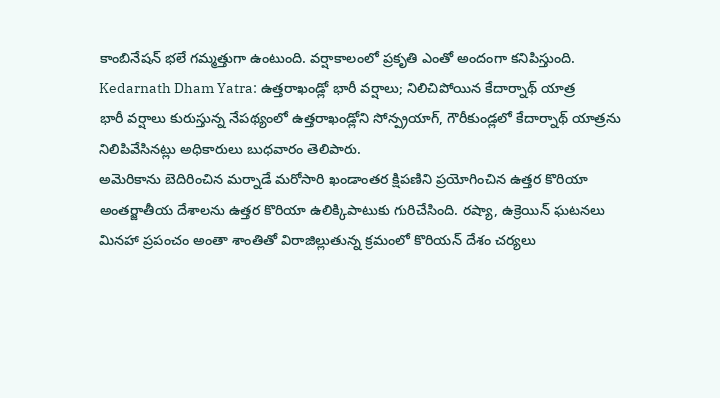కాంబినేషన్ భలే గమ్మత్తుగా ఉంటుంది. వర్షాకాలంలో ప్రకృతి ఎంతో అందంగా కనిపిస్తుంది.
Kedarnath Dham Yatra: ఉత్తరాఖండ్లో భారీ వర్షాలు; నిలిచిపోయిన కేదార్నాథ్ యాత్ర
భారీ వర్షాలు కురుస్తున్న నేపథ్యంలో ఉత్తరాఖండ్లోని సోన్ప్రయాగ్, గౌరీకుండ్లలో కేదార్నాథ్ యాత్రను నిలిపివేసినట్లు అధికారులు బుధవారం తెలిపారు.
అమెరికాను బెదిరించిన మర్నాడే మరోసారి ఖండాంతర క్షిపణిని ప్రయోగించిన ఉత్తర కొరియా
అంతర్జాతీయ దేశాలను ఉత్తర కొరియా ఉలిక్కిపాటుకు గురిచేసింది. రష్యా, ఉక్రెయిన్ ఘటనలు మినహా ప్రపంచం అంతా శాంతితో విరాజిల్లుతున్న క్రమంలో కొరియన్ దేశం చర్యలు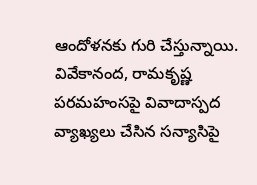ఆందోళనకు గురి చేస్తున్నాయి.
వివేకానంద, రామకృష్ణ పరమహంసపై వివాదాస్పద వ్యాఖ్యలు చేసిన సన్యాసిపై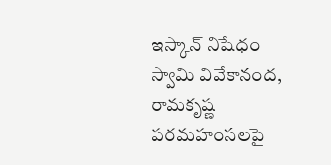ఇస్కాన్ నిషేధం
స్వామి వివేకానంద, రామకృష్ణ పరమహంసలపై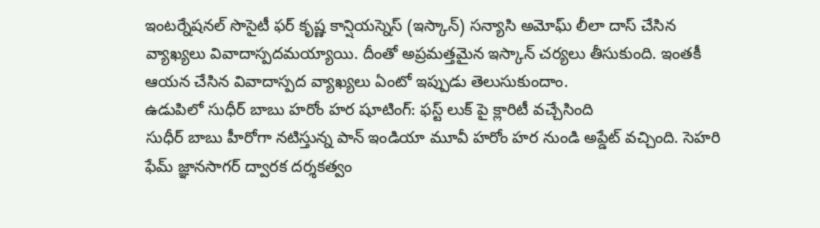ఇంటర్నేషనల్ సొసైటీ ఫర్ కృష్ణ కాన్షియస్నెస్ (ఇస్కాన్) సన్యాసి అమోఘ్ లీలా దాస్ చేసిన వ్యాఖ్యలు వివాదాస్పదమయ్యాయి. దీంతో అప్రమత్తమైన ఇస్కాన్ చర్యలు తీసుకుంది. ఇంతకీ ఆయన చేసిన వివాదాస్పద వ్యాఖ్యలు ఏంటో ఇప్పుడు తెలుసుకుందాం.
ఉడుపిలో సుధీర్ బాబు హరోం హర షూటింగ్: ఫస్ట్ లుక్ పై క్లారిటీ వచ్చేసింది
సుధీర్ బాబు హీరోగా నటిస్తున్న పాన్ ఇండియా మూవీ హరోం హర నుండి అప్డేట్ వచ్చింది. సెహరి ఫేమ్ జ్ఞానసాగర్ ద్వారక దర్శకత్వం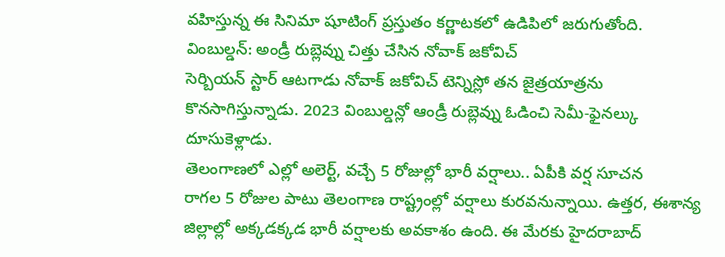వహిస్తున్న ఈ సినిమా షూటింగ్ ప్రస్తుతం కర్ణాటకలో ఉడిపిలో జరుగుతోంది.
వింబుల్డన్: అండ్రీ రుబ్లెవ్ను చిత్తు చేసిన నోవాక్ జకోవిచ్
సెర్బియన్ స్టార్ ఆటగాడు నోవాక్ జకోవిచ్ టెన్నిస్లో తన జైత్రయాత్రను కొనసాగిస్తున్నాడు. 2023 వింబుల్డన్లో ఆండ్రీ రుబ్లెవ్ను ఓడించి సెమీ-ఫైనల్కు దూసుకెళ్లాడు.
తెలంగాణలో ఎల్లో అలెర్ట్, వచ్చే 5 రోజుల్లో భారీ వర్షాలు.. ఏపీకి వర్ష సూచన
రాగల 5 రోజుల పాటు తెలంగాణ రాష్ట్రంల్లో వర్షాలు కురవనున్నాయి. ఉత్తర, ఈశాన్య జిల్లాల్లో అక్కడక్కడ భారీ వర్షాలకు అవకాశం ఉంది. ఈ మేరకు హైదరాబాద్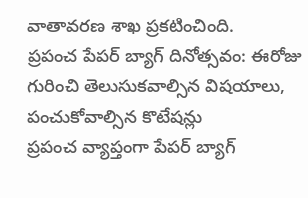వాతావరణ శాఖ ప్రకటించింది.
ప్రపంచ పేపర్ బ్యాగ్ దినోత్సవం: ఈరోజు గురించి తెలుసుకవాల్సిన విషయాలు, పంచుకోవాల్సిన కొటేషన్లు
ప్రపంచ వ్యాప్తంగా పేపర్ బ్యాగ్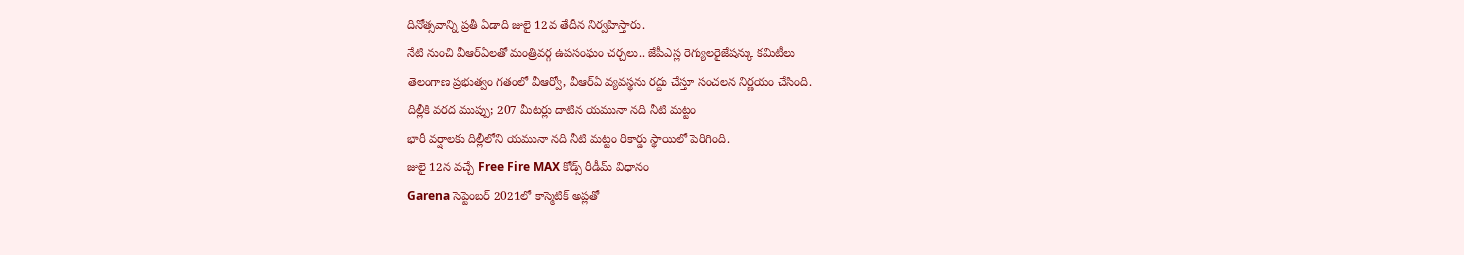దినోత్సవాన్ని ప్రతీ ఏడాది జులై 12వ తేదీన నిర్వహిస్తారు.
నేటి నుంచి వీఆర్ఏలతో మంత్రివర్గ ఉపసంఘం చర్చలు.. జేపీఎస్ల రెగ్యులరైజేషన్కు కమిటీలు
తెలంగాణ ప్రభుత్వం గతంలో వీఆర్వో, వీఆర్ఏ వ్యవస్థను రద్దు చేస్తూ సంచలన నిర్ణయం చేసింది.
దిల్లీకి వరద ముప్పు; 207 మీటర్లు దాటిన యమునా నది నీటి మట్టం
భారీ వర్షాలకు దిల్లీలోని యమునా నది నీటి మట్టం రికార్డు స్థాయిలో పెరిగింది.
జులై 12న వచ్చే Free Fire MAX కోడ్స్ రీడీమ్ విధానం
Garena సెప్టెంబర్ 2021లో కాస్మెటిక్ అప్లతో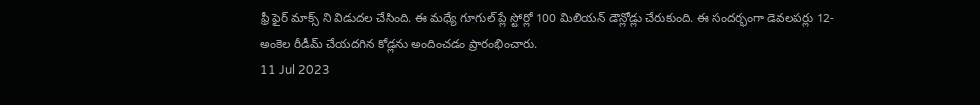ఫ్రీ ఫైర్ మాక్స్ ని విడుదల చేసింది. ఈ మధ్యే గూగుల్ ప్లే స్టోర్లో 100 మిలియన్ డౌన్లోడ్లు చేరుకుంది. ఈ సందర్భంగా డెవలపర్లు 12-అంకెల రీడీమ్ చేయదగిన కోడ్లను అందించడం ప్రారంభించారు.
11 Jul 2023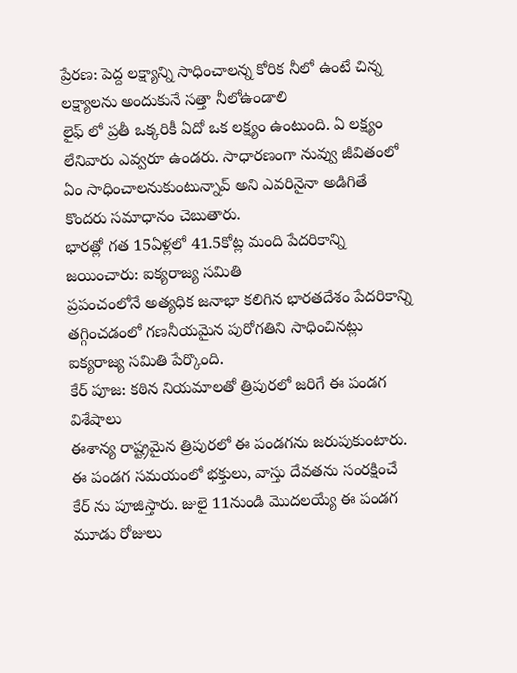ప్రేరణ: పెద్ద లక్ష్యాన్ని సాధించాలన్న కోరిక నీలో ఉంటే చిన్న లక్ష్యాలను అందుకునే సత్తా నీలోఉండాలి
లైఫ్ లో ప్రతీ ఒక్కరికీ ఏదో ఒక లక్ష్యం ఉంటుంది. ఏ లక్ష్యం లేనివారు ఎవ్వరూ ఉండరు. సాధారణంగా నువ్వు జీవితంలో ఏం సాధించాలనుకుంటున్నావ్ అని ఎవరినైనా అడిగితే కొందరు సమాధానం చెబుతారు.
భారత్లో గత 15ఏళ్లలో 41.5కోట్ల మంది పేదరికాన్ని జయించారు: ఐక్యరాజ్య సమితి
ప్రపంచంలోనే అత్యధిక జనాభా కలిగిన భారతదేశం పేదరికాన్ని తగ్గించడంలో గణనీయమైన పురోగతిని సాధించినట్లు ఐక్యరాజ్య సమితి పేర్కొంది.
కేర్ పూజ: కఠిన నియమాలతో త్రిపురలో జరిగే ఈ పండగ విశేషాలు
ఈశాన్య రాష్ట్రమైన త్రిపురలో ఈ పండగను జరుపుకుంటారు. ఈ పండగ సమయంలో భక్తులు, వాస్తు దేవతను సంరక్షించే కేర్ ను పూజిస్తారు. జులై 11నుండి మొదలయ్యే ఈ పండగ మూడు రోజులు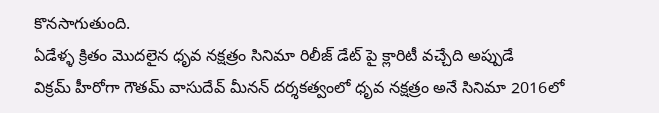కొనసాగుతుంది.
ఏడేళ్ళ క్రితం మొదలైన ధృవ నక్షత్రం సినిమా రిలీజ్ డేట్ పై క్లారిటీ వచ్చేది అప్పుడే
విక్రమ్ హీరోగా గౌతమ్ వాసుదేవ్ మీనన్ దర్శకత్వంలో ధృవ నక్షత్రం అనే సినిమా 2016లో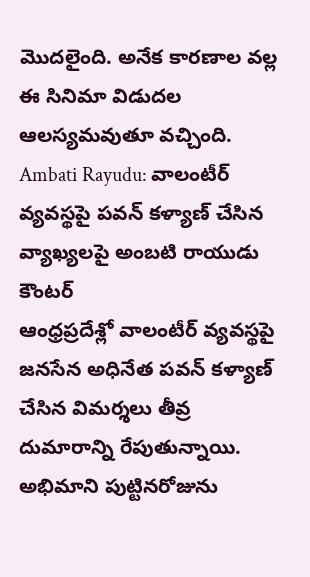మొదలైంది. అనేక కారణాల వల్ల ఈ సినిమా విడుదల ఆలస్యమవుతూ వచ్చింది.
Ambati Rayudu: వాలంటీర్ వ్యవస్థపై పవన్ కళ్యాణ్ చేసిన వ్యాఖ్యలపై అంబటి రాయుడు కౌంటర్
ఆంధ్రప్రదేశ్లో వాలంటీర్ వ్యవస్థపై జనసేన అధినేత పవన్ కళ్యాణ్ చేసిన విమర్శలు తీవ్ర దుమారాన్ని రేపుతున్నాయి.
అభిమాని పుట్టినరోజును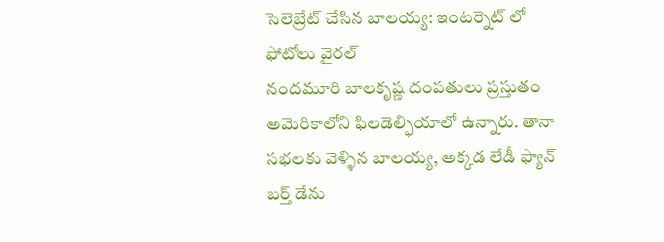సెలెబ్రేట్ చేసిన బాలయ్య: ఇంటర్నెట్ లో ఫోటోలు వైరల్
నందమూరి బాలకృష్ణ దంపతులు ప్రస్తుతం అమెరికాలోని ఫిలడెల్ఫియాలో ఉన్నారు. తానా సభలకు వెళ్ళిన బాలయ్య, అక్కడ లేడీ ఫ్యాన్ బర్త్ డేను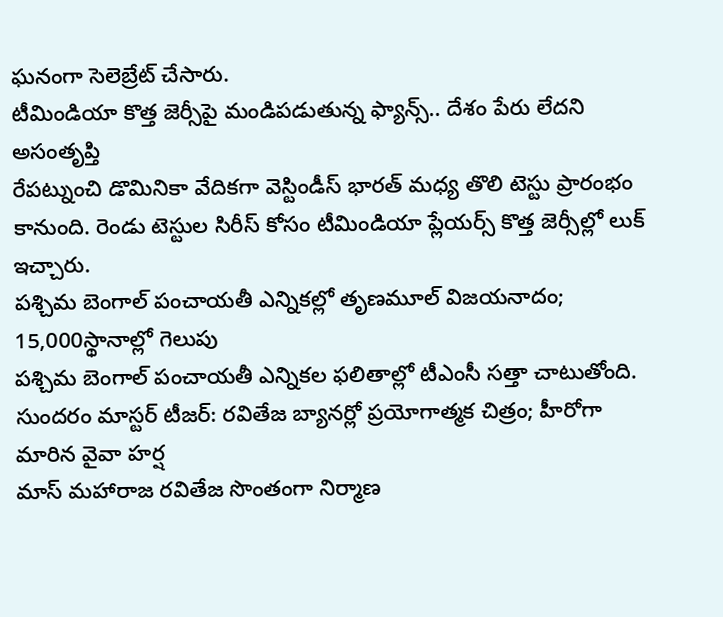ఘనంగా సెలెబ్రేట్ చేసారు.
టీమిండియా కొత్త జెర్సీపై మండిపడుతున్న ఫ్యాన్స్.. దేశం పేరు లేదని అసంతృప్తి
రేపట్నుంచి డొమినికా వేదికగా వెస్టిండీస్ భారత్ మధ్య తొలి టెస్టు ప్రారంభం కానుంది. రెండు టెస్టుల సిరీస్ కోసం టీమిండియా ప్లేయర్స్ కొత్త జెర్సీల్లో లుక్ ఇచ్చారు.
పశ్చిమ బెంగాల్ పంచాయతీ ఎన్నికల్లో తృణమూల్ విజయనాదం; 15,000స్థానాల్లో గెలుపు
పశ్చిమ బెంగాల్ పంచాయతీ ఎన్నికల ఫలితాల్లో టీఎంసీ సత్తా చాటుతోంది.
సుందరం మాస్టర్ టీజర్: రవితేజ బ్యానర్లో ప్రయోగాత్మక చిత్రం; హీరోగా మారిన వైవా హర్ష
మాస్ మహారాజ రవితేజ సొంతంగా నిర్మాణ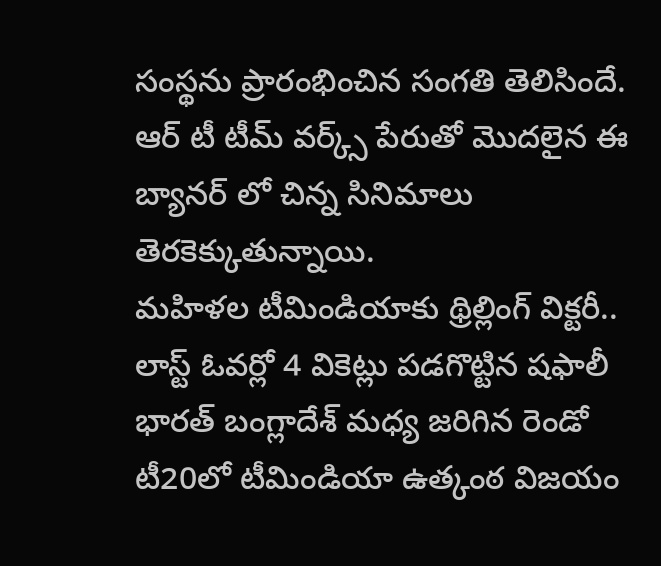సంస్థను ప్రారంభించిన సంగతి తెలిసిందే. ఆర్ టీ టీమ్ వర్క్స్ పేరుతో మొదలైన ఈ బ్యానర్ లో చిన్న సినిమాలు తెరకెక్కుతున్నాయి.
మహిళల టీమిండియాకు థ్రిల్లింగ్ విక్టరీ.. లాస్ట్ ఓవర్లో 4 వికెట్లు పడగొట్టిన షఫాలీ
భారత్ బంగ్లాదేశ్ మధ్య జరిగిన రెండో టీ20లో టీమిండియా ఉత్కంఠ విజయం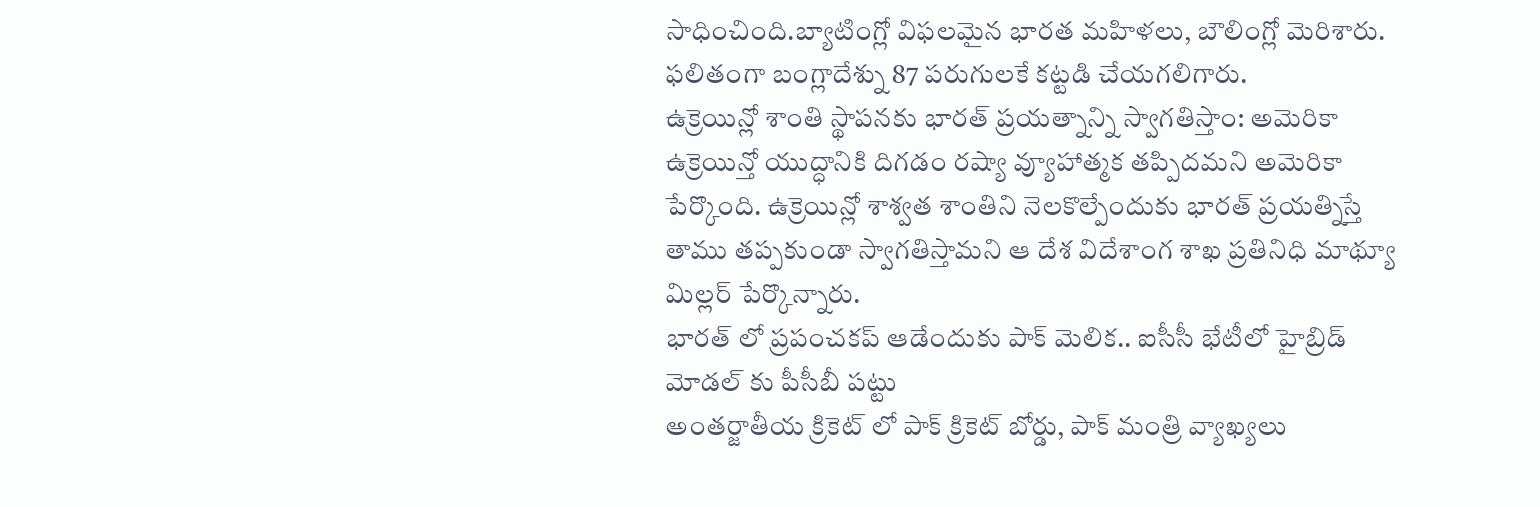సాధించింది.బ్యాటింగ్లో విఫలమైన భారత మహిళలు, బౌలింగ్లో మెరిశారు. ఫలితంగా బంగ్లాదేశ్ను 87 పరుగులకే కట్టడి చేయగలిగారు.
ఉక్రెయిన్లో శాంతి స్థాపనకు భారత్ ప్రయత్నాన్ని స్వాగతిస్తాం: అమెరికా
ఉక్రెయిన్తో యుద్ధానికి దిగడం రష్యా వ్యూహాత్మక తప్పిదమని అమెరికా పేర్కొంది. ఉక్రెయిన్లో శాశ్వత శాంతిని నెలకొల్పేందుకు భారత్ ప్రయత్నిస్తే తాము తప్పకుండా స్వాగతిస్తామని ఆ దేశ విదేశాంగ శాఖ ప్రతినిధి మాథ్యూ మిల్లర్ పేర్కొన్నారు.
భారత్ లో ప్రపంచకప్ ఆడేందుకు పాక్ మెలిక.. ఐసీసీ భేటీలో హైబ్రిడ్ మోడల్ కు పీసీబీ పట్టు
అంతర్జాతీయ క్రికెట్ లో పాక్ క్రికెట్ బోర్డు, పాక్ మంత్రి వ్యాఖ్యలు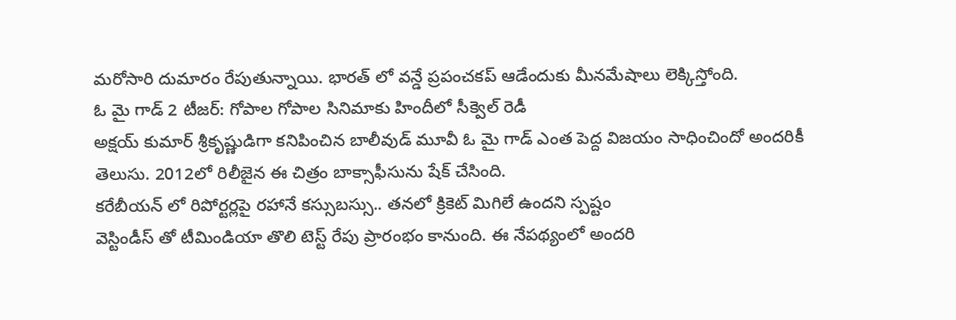మరోసారి దుమారం రేపుతున్నాయి. భారత్ లో వన్డే ప్రపంచకప్ ఆడేందుకు మీనమేషాలు లెక్కిస్తోంది.
ఓ మై గాడ్ 2 టీజర్: గోపాల గోపాల సినిమాకు హిందీలో సీక్వెల్ రెడీ
అక్షయ్ కుమార్ శ్రీకృష్ణుడిగా కనిపించిన బాలీవుడ్ మూవీ ఓ మై గాడ్ ఎంత పెద్ద విజయం సాధించిందో అందరికీ తెలుసు. 2012లో రిలీజైన ఈ చిత్రం బాక్సాఫీసును షేక్ చేసింది.
కరేబీయన్ లో రిపోర్టర్లపై రహానే కస్సుబస్సు.. తనలో క్రికెట్ మిగిలే ఉందని స్పష్టం
వెస్టిండీస్ తో టీమిండియా తొలి టెస్ట్ రేపు ప్రారంభం కానుంది. ఈ నేపథ్యంలో అందరి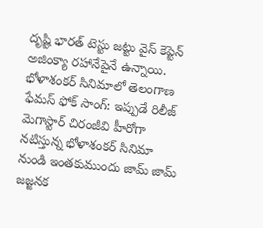దృష్టి భారత్ టెస్టు జట్టు వైస్ కెప్టెన్ అజింక్యా రహానేపైనే ఉన్నాయి.
భోళాశంకర్ సినిమాలో తెలంగాణ ఫేమస్ ఫోక్ సాంగ్: ఇప్పుడే రిలీజ్
మెగాస్టార్ చిరంజీవి హీరోగా నటిస్తున్న భోళాశంకర్ సినిమా నుండి ఇంతకుముందు జామ్ జామ్ జజ్జనక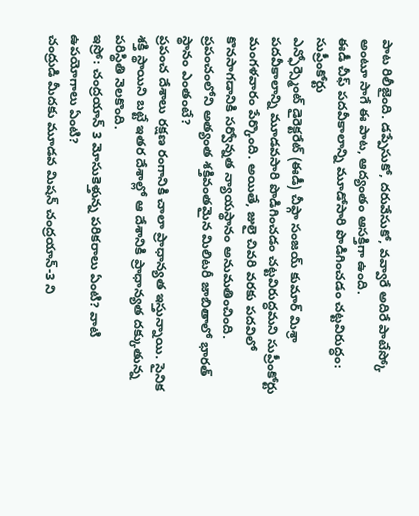పాట రిలీజైంది. డప్పేసుకో, దరువేసుకో, వవ్వారే అదిరే పాటేస్కో అంటూ సాగే ఈ పాట, ఆద్యంతం ఆసక్తిగా ఉంది.
ఈడీ చీఫ్ పదవీకాలాన్ని మూడోసారి పొడిగించడం చట్టవిరుద్ధం: సుప్రీంకోర్టు
ఎన్ఫోర్స్మెంట్ డైరెక్టరేట్ (ఈడీ) చీఫ్గా సంజయ్ కుమార్ మిశ్రా పదవీకాలాన్ని మూడవసారి పొడిగించడం చట్టవిరుద్ధమని సుప్రీంకోర్టు మంగళవారం పేర్కొంది. అయితే, జులై చివరి వరకు పదవిలో కొనసాగడానికి సర్వోన్నత న్యాయస్థానం అనుమతించింది.
ప్రపంచంలోని అత్యంత శక్తివంతమైన మిలిటరీ జాబితాలో భారత్ స్థానం ఎంతంటే?
ప్రపంచ దేశాలు రక్షణ రంగానికి చాలా ప్రాధాన్యత ఇస్తున్నాయి. సైనిక శక్తి స్థాయిని బట్టే ఇతర దేశాల్లో ఆ దేశానికి ప్రాధాన్యత దక్కుతున్న పరిస్థితి నెలకొంది.
ఇస్రో: చంద్రయాన్ 3 మోసుకెళ్తున్న పరికరాలు ఏంటి? వాటి ఉపయోగాలు ఏంటి?
చంద్రుడి మీదకు మూడవ మిషన్ చంద్రయాన్-3 ని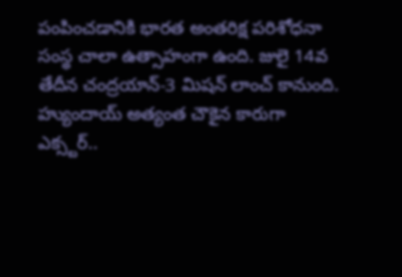పంపించడానికి భారత అంతరిక్ష పరిశోధనా సంస్థ చాలా ఉత్సాహంగా ఉంది. జులై 14వ తేదీన చంద్రయాన్-3 మిషన్ లాంచ్ కానుంది.
హ్యుందాయ్ అత్యంత చౌకైన కారుగా ఎక్స్టర్..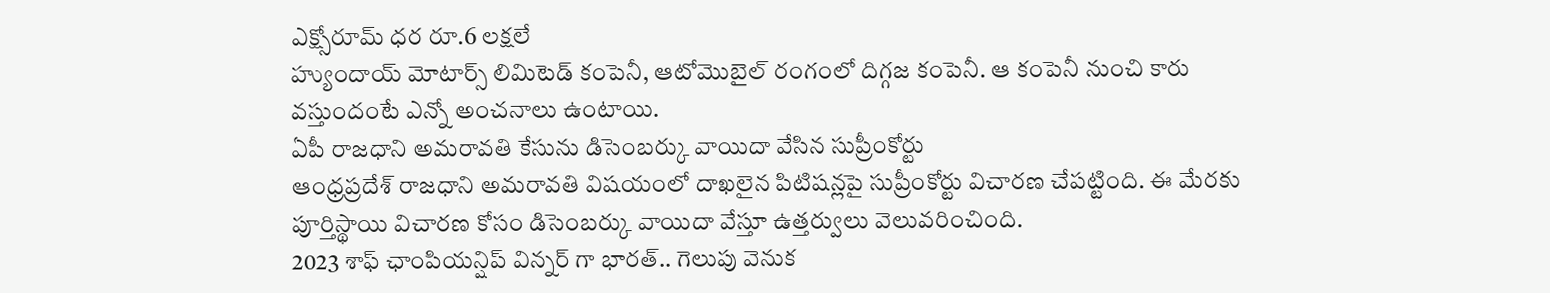ఎక్స్షోరూమ్ ధర రూ.6 లక్షలే
హ్యుందాయ్ మోటార్స్ లిమిటెడ్ కంపెనీ, ఆటోమొబైల్ రంగంలో దిగ్గజ కంపెనీ. ఆ కంపెనీ నుంచి కారు వస్తుందంటే ఎన్నో అంచనాలు ఉంటాయి.
ఏపీ రాజధాని అమరావతి కేసును డిసెంబర్కు వాయిదా వేసిన సుప్రీంకోర్టు
ఆంధ్రప్రదేశ్ రాజధాని అమరావతి విషయంలో దాఖలైన పిటిషన్లపై సుప్రీంకోర్టు విచారణ చేపట్టింది. ఈ మేరకు పూర్తిస్థాయి విచారణ కోసం డిసెంబర్కు వాయిదా వేస్తూ ఉత్తర్వులు వెలువరించింది.
2023 శాఫ్ ఛాంపియన్షిప్ విన్నర్ గా భారత్.. గెలుపు వెనుక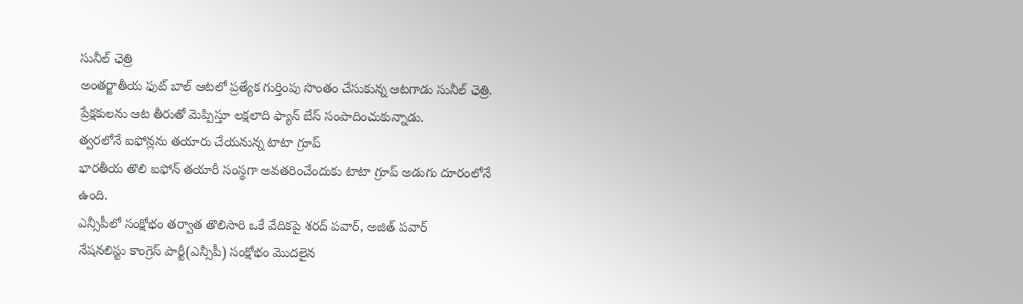సునీల్ ఛెత్రి
అంతర్జాతీయ ఫుట్ బాల్ ఆటలో ప్రత్యేక గుర్తింపు సొంతం చేసుకున్న ఆటగాడు సునీల్ ఛెత్రి. ప్రేక్షకులను ఆట తీరుతో మెప్పిస్తూ లక్షలాది ఫ్యాన్ బేస్ సంపాదించుకున్నాడు.
త్వరలోనే ఐఫోన్లను తయారు చేయనున్న టాటా గ్రూప్
భారతీయ తొలి ఐఫోన్ తయారీ సంస్థగా అవతరించేందుకు టాటా గ్రూప్ అడుగు దూరంలోనే ఉంది.
ఎన్సీపీలో సంక్షోభం తర్వాత తొలిసారి ఒకే వేదికపై శరద్ పవార్, అజిత్ పవార్
నేషనలిస్టు కాంగ్రెస్ పార్టీ(ఎన్సీపీ) సంక్షోభం మొదలైన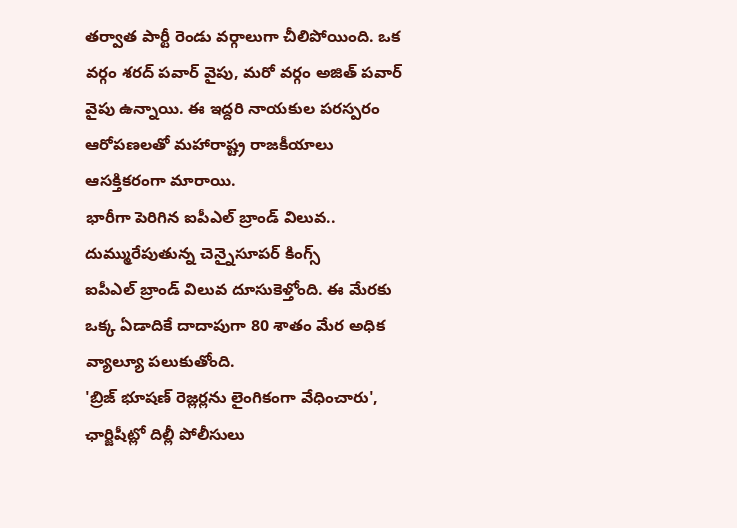తర్వాత పార్టీ రెండు వర్గాలుగా చీలిపోయింది. ఒక వర్గం శరద్ పవార్ వైపు, మరో వర్గం అజిత్ పవార్ వైపు ఉన్నాయి. ఈ ఇద్దరి నాయకుల పరస్పరం ఆరోపణలతో మహారాష్ట్ర రాజకీయాలు ఆసక్తికరంగా మారాయి.
భారీగా పెరిగిన ఐపీఎల్ బ్రాండ్ విలువ.. దుమ్మురేపుతున్న చెన్నైసూపర్ కింగ్స్
ఐపీఎల్ బ్రాండ్ విలువ దూసుకెళ్తోంది. ఈ మేరకు ఒక్క ఏడాదికే దాదాపుగా 80 శాతం మేర అధిక వ్యాల్యూ పలుకుతోంది.
'బ్రిజ్ భూషణ్ రెజ్లర్లను లైంగికంగా వేధించారు', ఛార్జిషీట్లో దిల్లీ పోలీసులు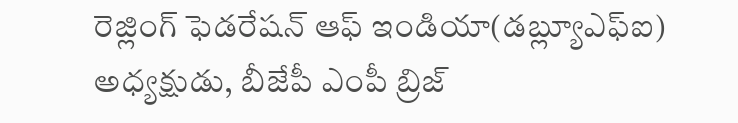రెజ్లింగ్ ఫెడరేషన్ ఆఫ్ ఇండియా(డబ్ల్యూఎఫ్ఐ) అధ్యక్షుడు, బీజేపీ ఎంపీ బ్రిజ్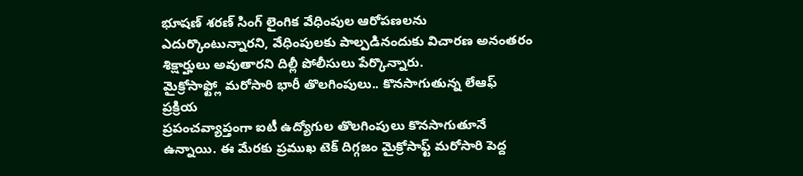భూషణ్ శరణ్ సింగ్ లైంగిక వేధింపుల ఆరోపణలను ఎదుర్కొంటున్నారని, వేధింపులకు పాల్పడినందుకు విచారణ అనంతరం శిక్షార్హులు అవుతారని దిల్లీ పోలీసులు పేర్కొన్నారు.
మైక్రోసాఫ్ట్లో మరోసారి భారీ తొలగింపులు.. కొనసాగుతున్న లేఆఫ్ ప్రక్రియ
ప్రపంచవ్యాప్తంగా ఐటీ ఉద్యోగుల తొలగింపులు కొనసాగుతూనే ఉన్నాయి. ఈ మేరకు ప్రముఖ టెక్ దిగ్గజం మైక్రోసాఫ్ట్ మరోసారి పెద్ద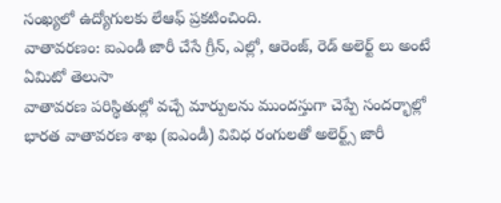సంఖ్యలో ఉద్యోగులకు లేఆఫ్ ప్రకటించింది.
వాతావరణం: ఐఎండీ జారీ చేసే గ్రీన్, ఎల్లో, ఆరెంజ్, రెడ్ అలెర్ట్ లు అంటే ఏమిటో తెలుసా
వాతావరణ పరిస్థితుల్లో వచ్చే మార్పులను ముందస్తుగా చెప్పే సందర్భాల్లో భారత వాతావరణ శాఖ (ఐఎండీ) వివిధ రంగులతో అలెర్ట్స్ జారీ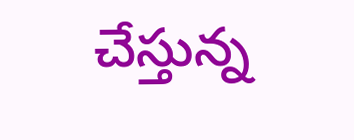చేస్తున్న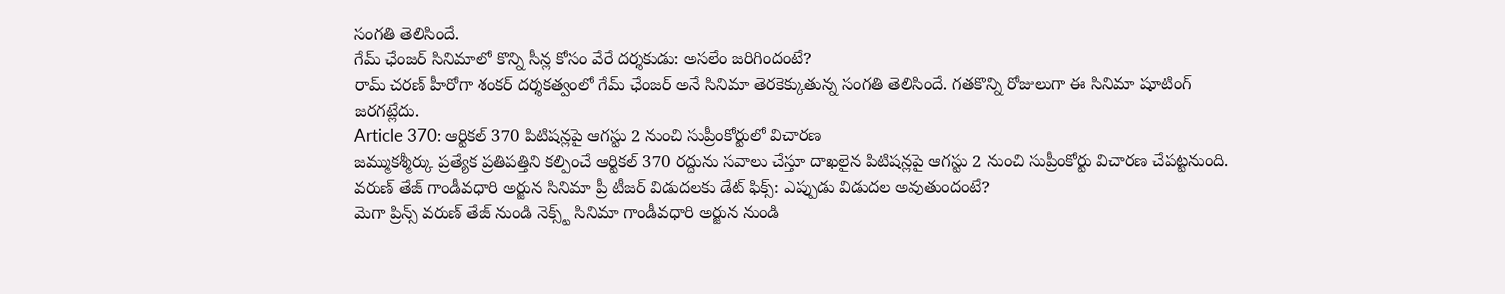సంగతి తెలిసిందే.
గేమ్ ఛేంజర్ సినిమాలో కొన్ని సీన్ల కోసం వేరే దర్శకుడు: అసలేం జరిగిందంటే?
రామ్ చరణ్ హీరోగా శంకర్ దర్శకత్వంలో గేమ్ ఛేంజర్ అనే సినిమా తెరకెక్కుతున్న సంగతి తెలిసిందే. గతకొన్ని రోజులుగా ఈ సినిమా షూటింగ్ జరగట్లేదు.
Article 370: ఆర్టికల్ 370 పిటిషన్లపై ఆగస్టు 2 నుంచి సుప్రీంకోర్టులో విచారణ
జమ్ముకశ్మీర్కు ప్రత్యేక ప్రతిపత్తిని కల్పించే ఆర్టికల్ 370 రద్దును సవాలు చేస్తూ దాఖలైన పిటిషన్లపై ఆగస్టు 2 నుంచి సుప్రీంకోర్టు విచారణ చేపట్టనుంది.
వరుణ్ తేజ్ గాండీవధారి అర్జున సినిమా ప్రీ టీజర్ విడుదలకు డేట్ ఫిక్స్: ఎప్పుడు విడుదల అవుతుందంటే?
మెగా ప్రిన్స్ వరుణ్ తేజ్ నుండి నెక్స్ట్ సినిమా గాండీవధారి అర్జున నుండి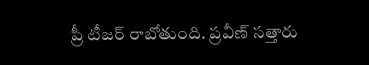ప్రీ టీజర్ రాబోతుంది. ప్రవీణ్ సత్తారు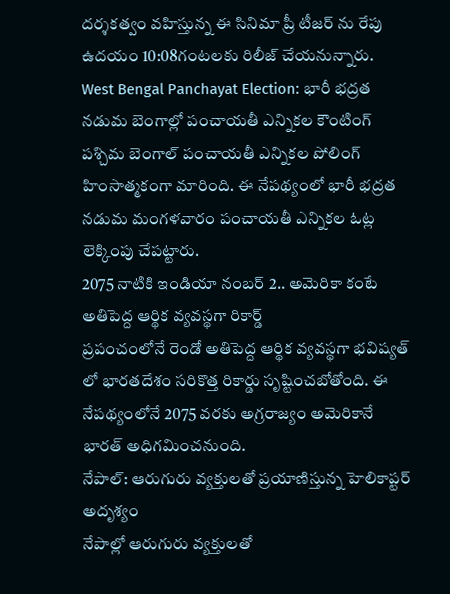దర్శకత్వం వహిస్తున్న ఈ సినిమా ప్రీ టీజర్ ను రేపు ఉదయం 10:08గంటలకు రిలీజ్ చేయనున్నారు.
West Bengal Panchayat Election: భారీ భద్రత నడుమ బెంగాల్లో పంచాయతీ ఎన్నికల కౌంటింగ్
పశ్చిమ బెంగాల్ పంచాయతీ ఎన్నికల పోలింగ్ హింసాత్మకంగా మారింది. ఈ నేపథ్యంలో భారీ భద్రత నడుమ మంగళవారం పంచాయతీ ఎన్నికల ఓట్ల లెక్కింపు చేపట్టారు.
2075 నాటికి ఇండియా నంబర్ 2.. అమెరికా కంటే అతిపెద్ద ఆర్థిక వ్యవస్థగా రికార్డ్
ప్రపంచంలోనే రెండో అతిపెద్ద ఆర్థిక వ్యవస్థగా భవిష్యత్ లో భారతదేశం సరికొత్త రికార్డు సృష్టించబోతోంది. ఈ నేపథ్యంలోనే 2075 వరకు అగ్రరాజ్యం అమెరికానే భారత్ అధిగమించనుంది.
నేపాల్: ఆరుగురు వ్యక్తులతో ప్రయాణిస్తున్న హెలికాప్టర్ అదృశ్యం
నేపాల్లో ఆరుగురు వ్యక్తులతో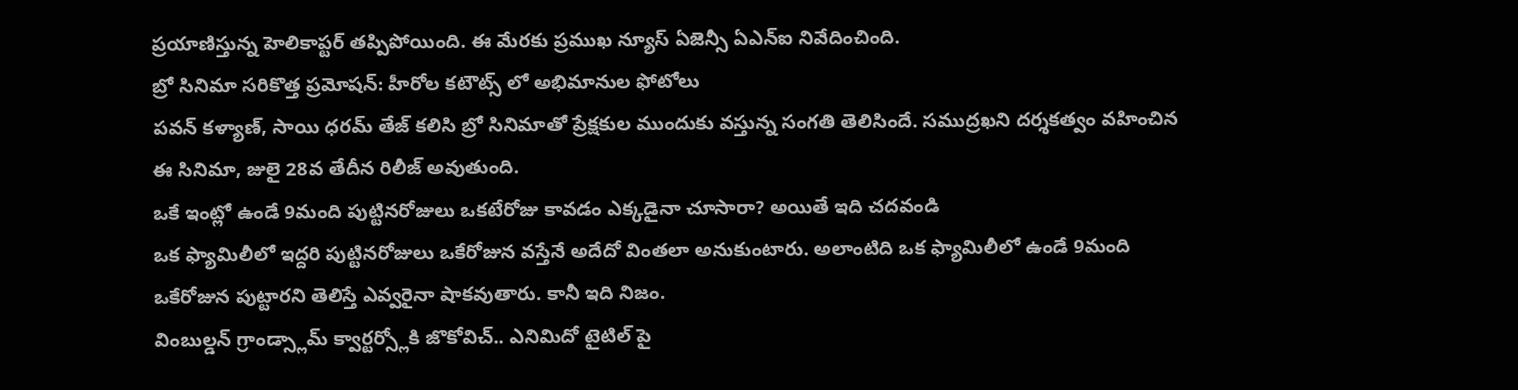ప్రయాణిస్తున్న హెలికాప్టర్ తప్పిపోయింది. ఈ మేరకు ప్రముఖ న్యూస్ ఏజెన్సీ ఏఎన్ఐ నివేదించింది.
బ్రో సినిమా సరికొత్త ప్రమోషన్: హీరోల కటౌట్స్ లో అభిమానుల ఫోటోలు
పవన్ కళ్యాణ్, సాయి ధరమ్ తేజ్ కలిసి బ్రో సినిమాతో ప్రేక్షకుల ముందుకు వస్తున్న సంగతి తెలిసిందే. సముద్రఖని దర్శకత్వం వహించిన ఈ సినిమా, జులై 28వ తేదీన రిలీజ్ అవుతుంది.
ఒకే ఇంట్లో ఉండే 9మంది పుట్టినరోజులు ఒకటేరోజు కావడం ఎక్కడైనా చూసారా? అయితే ఇది చదవండి
ఒక ఫ్యామిలీలో ఇద్దరి పుట్టినరోజులు ఒకేరోజున వస్తేనే అదేదో వింతలా అనుకుంటారు. అలాంటిది ఒక ఫ్యామిలీలో ఉండే 9మంది ఒకేరోజున పుట్టారని తెలిస్తే ఎవ్వరైనా షాకవుతారు. కానీ ఇది నిజం.
వింబుల్డన్ గ్రాండ్స్లామ్ క్వార్టర్స్లోకి జొకోవిచ్.. ఎనిమిదో టైటిల్ పై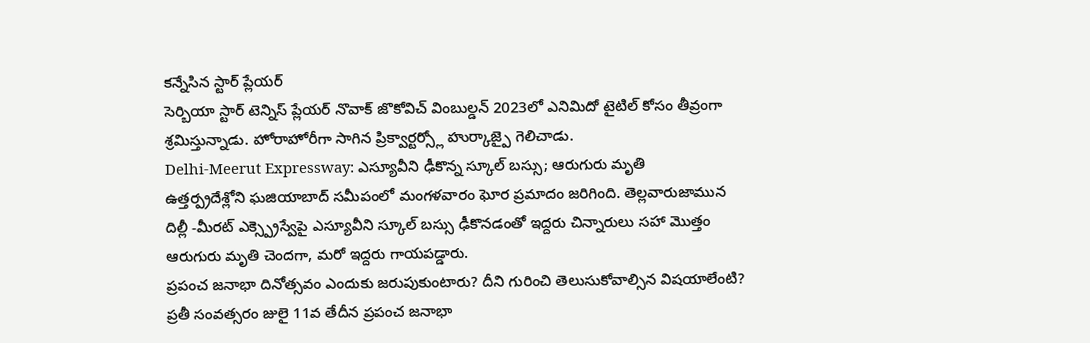కన్నేసిన స్టార్ ప్లేయర్
సెర్బియా స్టార్ టెన్నిస్ ప్లేయర్ నొవాక్ జొకోవిచ్ వింబుల్డన్ 2023లో ఎనిమిదో టైటిల్ కోసం తీవ్రంగా శ్రమిస్తున్నాడు. హోరాహోరీగా సాగిన ప్రిక్వార్టర్స్లో హుర్కాజ్పై గెలిచాడు.
Delhi-Meerut Expressway: ఎస్యూవీని ఢీకొన్న స్కూల్ బస్సు; ఆరుగురు మృతి
ఉత్తర్ప్రదేశ్లోని ఘజియాబాద్ సమీపంలో మంగళవారం ఘోర ప్రమాదం జరిగింది. తెల్లవారుజామున దిల్లీ -మీరట్ ఎక్స్ప్రెస్వేపై ఎస్యూవీని స్కూల్ బస్సు ఢీకొనడంతో ఇద్దరు చిన్నారులు సహా మొత్తం ఆరుగురు మృతి చెందగా, మరో ఇద్దరు గాయపడ్డారు.
ప్రపంచ జనాభా దినోత్సవం ఎందుకు జరుపుకుంటారు? దీని గురించి తెలుసుకోవాల్సిన విషయాలేంటి?
ప్రతీ సంవత్సరం జులై 11వ తేదీన ప్రపంచ జనాభా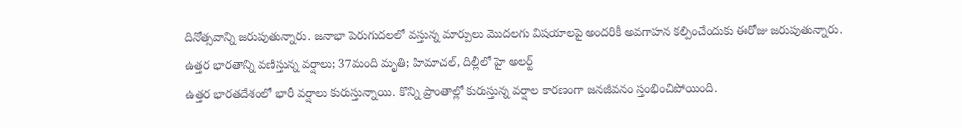దినోత్సవాన్ని జరుపుతున్నారు. జనాభా పెరుగుదలలో వస్తున్న మార్పులు మొదలగు విషయాలపై అందరికీ అవగాహన కల్పించేందుకు ఈరోజు జరుపుతున్నారు.
ఉత్తర భారతాన్ని వణిస్తున్న వర్షాలు; 37మంది మృతి; హిమాచల్, దిల్లీలో హై అలర్ట్
ఉత్తర భారతదేశంలో భారీ వర్షాలు కురుస్తున్నాయి. కొన్ని ప్రాంతాల్లో కురుస్తున్న వర్షాల కారణంగా జనజీవనం స్తంభించిపోయింది.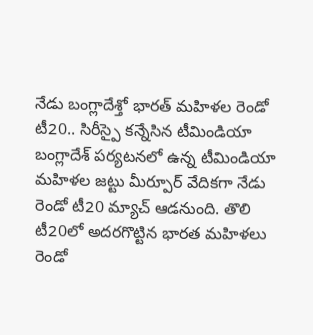నేడు బంగ్లాదేశ్తో భారత్ మహిళల రెండో టీ20.. సిరీస్పై కన్నేసిన టీమిండియా
బంగ్లాదేశ్ పర్యటనలో ఉన్న టీమిండియా మహిళల జట్టు మీర్పూర్ వేదికగా నేడు రెండో టీ20 మ్యాచ్ ఆడనుంది. తొలి టీ20లో అదరగొట్టిన భారత మహిళలు రెండో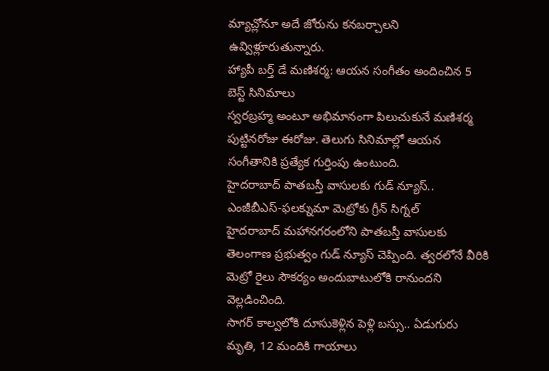మ్యాచ్లోనూ అదే జోరును కనబర్చాలని ఉవ్విళ్లూరుతున్నారు.
హ్యాపీ బర్త్ డే మణిశర్మ: ఆయన సంగీతం అందించిన 5 బెస్ట్ సినిమాలు
స్వరబ్రహ్మ అంటూ అభిమానంగా పిలుచుకునే మణిశర్మ పుట్టినరోజు ఈరోజు. తెలుగు సినిమాల్లో ఆయన సంగీతానికి ప్రత్యేక గుర్తింపు ఉంటుంది.
హైదరాబాద్ పాతబస్తీ వాసులకు గుడ్ న్యూస్.. ఎంజీబీఎస్-ఫలక్నుమా మెట్రోకు గ్రీన్ సిగ్నల్
హైదరాబాద్ మహానగరంలోని పాతబస్తీ వాసులకు తెలంగాణ ప్రభుత్వం గుడ్ న్యూస్ చెప్పింది. త్వరలోనే వీరికి మెట్రో రైలు సౌకర్యం అందుబాటులోకి రానుందని వెల్లడించింది.
సాగర్ కాల్వలోకి దూసుకెళ్లిన పెళ్లి బస్సు.. ఏడుగురు మృతి, 12 మందికి గాయాలు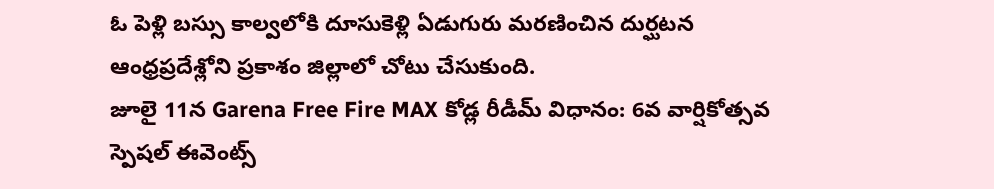ఓ పెళ్లి బస్సు కాల్వలోకి దూసుకెళ్లి ఏడుగురు మరణించిన దుర్ఘటన ఆంధ్రప్రదేశ్లోని ప్రకాశం జిల్లాలో చోటు చేసుకుంది.
జూలై 11న Garena Free Fire MAX కోడ్ల రీడీమ్ విధానం: 6వ వార్షికోత్సవ స్పెషల్ ఈవెంట్స్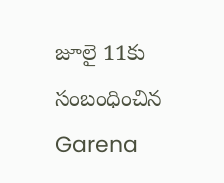జూలై 11కు సంబంధించిన Garena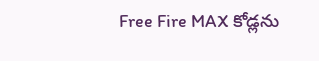Free Fire MAX కోడ్లను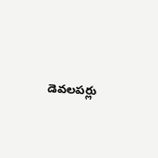డెవలపర్లు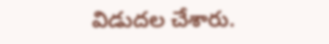విడుదల చేశారు.